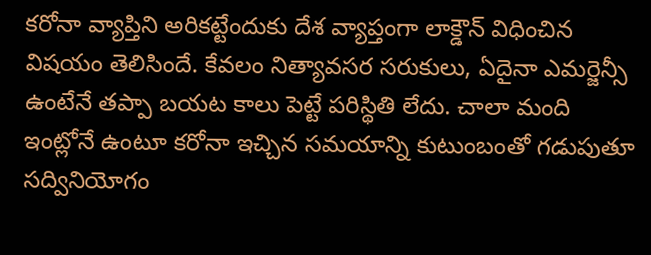కరోనా వ్యాప్తిని అరికట్టేందుకు దేశ వ్యాప్తంగా లాక్డౌన్ విధించిన విషయం తెలిసిందే. కేవలం నిత్యావసర సరుకులు, ఏదైనా ఎమర్జెన్సీ ఉంటేనే తప్పా బయట కాలు పెట్టే పరిస్థితి లేదు. చాలా మంది ఇంట్లోనే ఉంటూ కరోనా ఇచ్చిన సమయాన్ని కుటుంబంతో గడుపుతూ సద్వినియోగం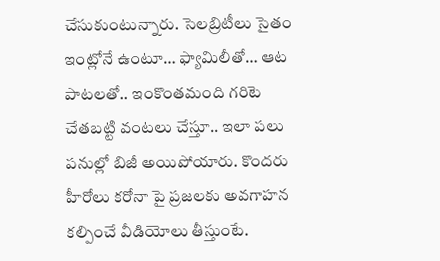చేసుకుంటున్నారు. సెలబ్రిటీలు సైతం ఇంట్లోనే ఉంటూ… ఫ్యామిలీతో… ఆట పాటలతో.. ఇంకొంతమంది గరిటె చేతబట్టి వంటలు చేస్తూ.. ఇలా పలు పనుల్లో బిజీ అయిపోయారు. కొందరు హీరోలు కరోనా పై ప్రజలకు అవగాహన కల్పించే వీడియోలు తీస్తుంటే.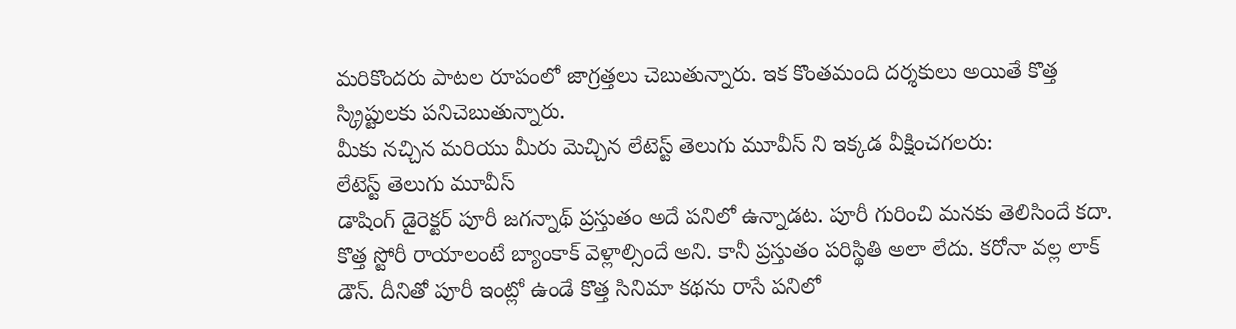మరికొందరు పాటల రూపంలో జాగ్రత్తలు చెబుతున్నారు. ఇక కొంతమంది దర్శకులు అయితే కొత్త స్క్రిప్టులకు పనిచెబుతున్నారు.
మీకు నచ్చిన మరియు మీరు మెచ్చిన లేటెస్ట్ తెలుగు మూవీస్ ని ఇక్కడ వీక్షించగలరు:
లేటెస్ట్ తెలుగు మూవీస్
డాషింగ్ డైరెక్టర్ పూరీ జగన్నాథ్ ప్రస్తుతం అదే పనిలో ఉన్నాడట. పూరీ గురించి మనకు తెలిసిందే కదా. కొత్త స్టోరీ రాయాలంటే బ్యాంకాక్ వెళ్లాల్సిందే అని. కానీ ప్రస్తుతం పరిస్థితి అలా లేదు. కరోనా వల్ల లాక్ డౌన్. దీనితో పూరీ ఇంట్లో ఉండే కొత్త సినిమా కథను రాసే పనిలో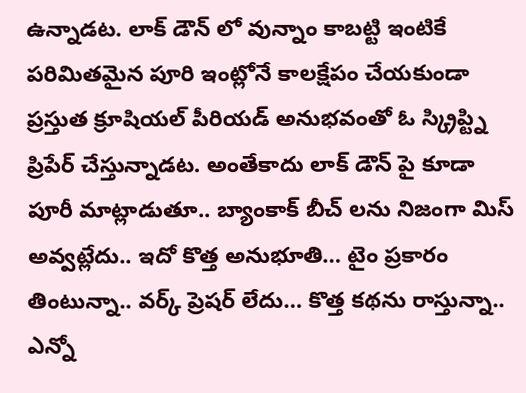ఉన్నాడట. లాక్ డౌన్ లో వున్నాం కాబట్టి ఇంటికే పరిమితమైన పూరి ఇంట్లోనే కాలక్షేపం చేయకుండా ప్రస్తుత క్రూషియల్ పీరియడ్ అనుభవంతో ఓ స్క్రిప్ట్ని ప్రిపేర్ చేస్తున్నాడట. అంతేకాదు లాక్ డౌన్ పై కూడా పూరీ మాట్లాడుతూ.. బ్యాంకాక్ బీచ్ లను నిజంగా మిస్ అవ్వట్లేదు.. ఇదో కొత్త అనుభూతి… టైం ప్రకారం తింటున్నా.. వర్క్ ప్రెషర్ లేదు… కొత్త కథను రాస్తున్నా.. ఎన్నో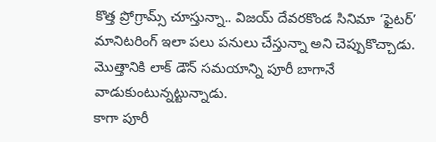కొత్త ప్రోగ్రామ్స్ చూస్తున్నా.. విజయ్ దేవరకొండ సినిమా ‘ఫైటర్’ మానిటరింగ్ ఇలా పలు పనులు చేస్తున్నా అని చెప్పుకొచ్చాడు. మొత్తానికి లాక్ డౌన్ సమయాన్ని పూరీ బాగానే వాడుకుంటున్నట్టున్నాడు.
కాగా పూరీ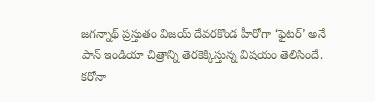జగన్నాథ్ ప్రస్తుతం విజయ్ దేవరకొండ హీరోగా ‘ఫైటర్’ అనే పాన్ ఇండియా చిత్రాన్ని తెరకెక్కిస్తున్న విషయం తెలిసిందే. కరోనా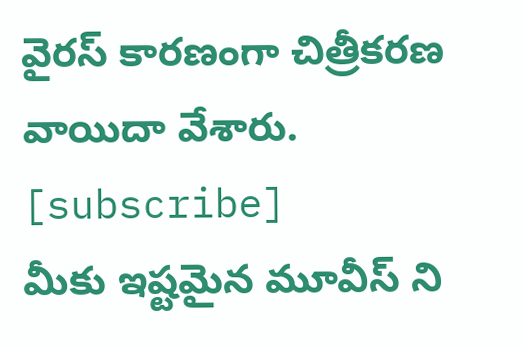వైరస్ కారణంగా చిత్రీకరణ వాయిదా వేశారు.
[subscribe]
మీకు ఇష్టమైన మూవీస్ ని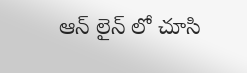ఆన్ లైన్ లో చూసి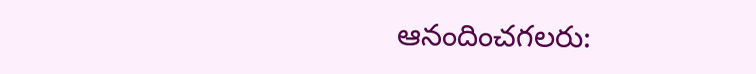ఆనందించగలరు: